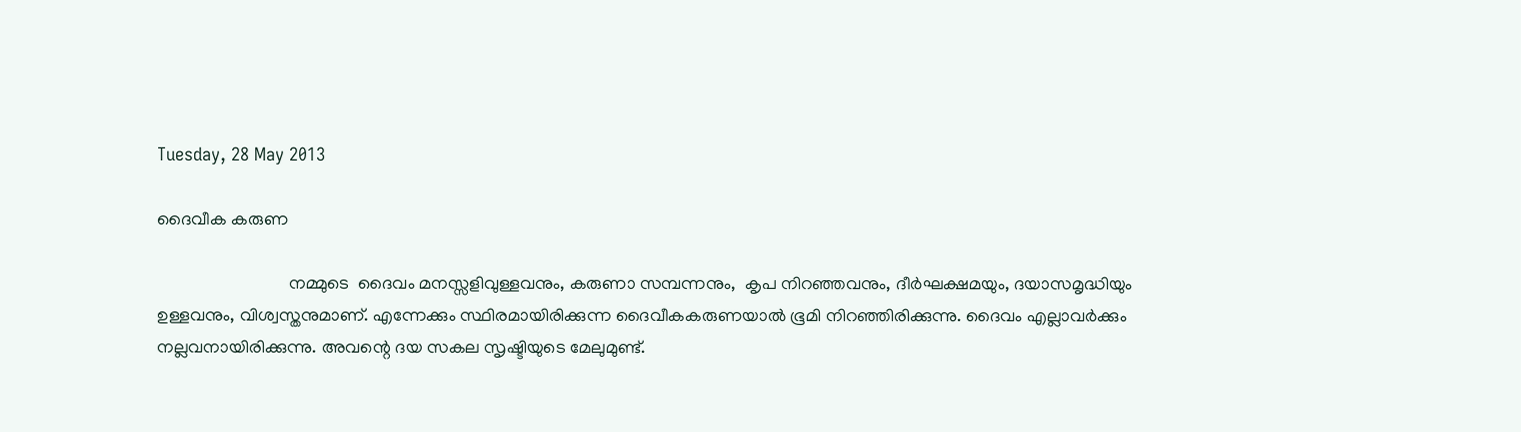Tuesday, 28 May 2013

ദൈവീക കരുണ

                              നമ്മുടെ  ദൈവം മനസ്സളിവുള്ളവനും, കരുണാ സമ്പന്നനും,  കൃപ നിറഞ്ഞവനും, ദീർഘക്ഷമയും, ദയാസമൃദ്ധിയും  ഉള്ളവനും, വിശ്വസ്തനുമാണ്‌. എന്നേക്കും സ്ഥിരമായിരിക്കുന്ന ദൈവീകകരുണയാൽ ഭൂമി നിറഞ്ഞിരിക്കുന്നു. ദൈവം എല്ലാവർക്കും നല്ലവനായിരിക്കുന്നു. അവന്റെ ദയ സകല സൃഷ്ടിയുടെ മേലുമുണ്ട്‌.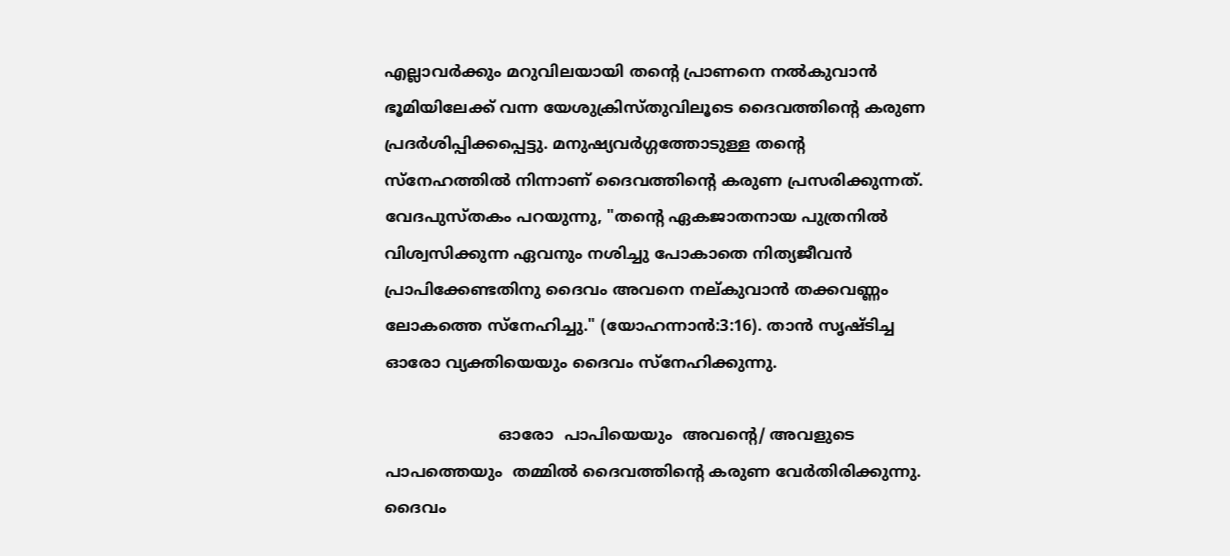എല്ലാവർക്കും മറുവിലയായി തന്റെ പ്രാണനെ നൽകുവാൻ ഭൂമിയിലേക്ക്‌ വന്ന യേശുക്രിസ്തുവിലൂടെ ദൈവത്തിന്റെ കരുണ പ്രദർശിപ്പിക്കപ്പെട്ടു. മനുഷ്യവർഗ്ഗത്തോടുള്ള തന്റെ സ്നേഹത്തിൽ നിന്നാണ് ദൈവത്തിന്റെ കരുണ പ്രസരിക്കുന്നത്. വേദപുസ്തകം പറയുന്നു, "തന്റെ ഏകജാതനായ പുത്രനിൽ വിശ്വസിക്കുന്ന ഏവനും നശിച്ചു പോകാതെ നിത്യജീവൻ പ്രാപിക്കേണ്ടതിനു ദൈവം അവനെ നല്കുവാൻ തക്കവണ്ണം ലോകത്തെ സ്നേഹിച്ചു." (യോഹന്നാൻ:3:16). താൻ സൃഷ്‌ടിച്ച ഓരോ വ്യക്തിയെയും ദൈവം സ്നേഹിക്കുന്നു.

                       ഓരോ  പാപിയെയും  അവന്റെ/ അവളുടെ പാപത്തെയും  തമ്മിൽ ദൈവത്തിന്റെ കരുണ വേർതിരിക്കുന്നു. ദൈവം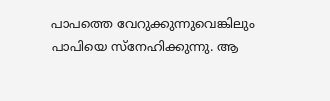പാപത്തെ വേറുക്കുന്നുവെങ്കിലും പാപിയെ സ്നേഹിക്കുന്നു. ആ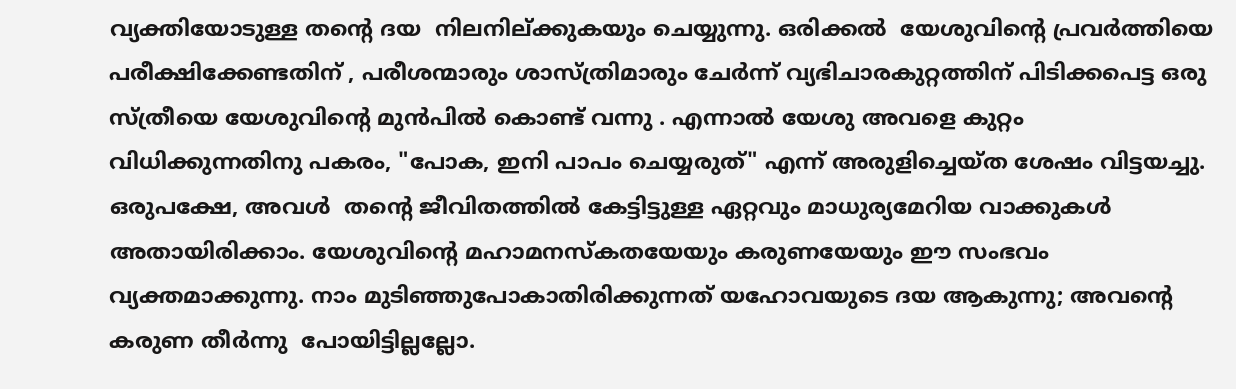വ്യക്തിയോടുള്ള തന്റെ ദയ  നിലനില്ക്കുകയും ചെയ്യുന്നു. ഒരിക്കൽ  യേശുവിന്റെ പ്രവർത്തിയെ പരീക്ഷിക്കേണ്ടതിന് , പരീശന്മാരും ശാസ്ത്രിമാരും ചേർന്ന് വ്യഭിചാരകുറ്റത്തിന് പിടിക്കപെട്ട ഒരു സ്ത്രീയെ യേശുവിന്റെ മുൻപിൽ കൊണ്ട് വന്നു . എന്നാൽ യേശു അവളെ കുറ്റം വിധിക്കുന്നതിനു പകരം, "പോക, ഇനി പാപം ചെയ്യരുത്" എന്ന് അരുളിച്ചെയ്ത ശേഷം വിട്ടയച്ചു. ഒരുപക്ഷേ, അവൾ  തന്റെ ജീവിതത്തിൽ കേട്ടിട്ടുള്ള ഏറ്റവും മാധുര്യമേറിയ വാക്കുകൾ അതായിരിക്കാം. യേശുവിന്റെ മഹാമനസ്കതയേയും കരുണയേയും ഈ സംഭവം വ്യക്തമാക്കുന്നു. നാം മുടിഞ്ഞുപോകാതിരിക്കുന്നത് യഹോവയുടെ ദയ ആകുന്നു; അവന്റെ കരുണ തീർന്നു  പോയിട്ടില്ലല്ലോ.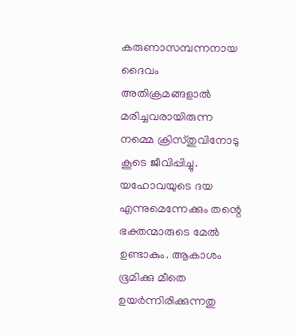കരുണാസമ്പന്നനായ ദൈവം  അതിക്രമങ്ങളാൽ മരിച്ചവരായിരുന്ന നമ്മെ ക്രിസ്തുവിനോടു കൂടെ ജീവിപ്പിച്ചു. യഹോവയുടെ ദയ എന്നുമെന്നേക്കും തന്റെ ഭക്തന്മാരുടെ മേൽ ഉണ്ടാകും. ആകാശം ഭൂമിക്കു മീതെ ഉയർന്നിരിക്കുന്നതു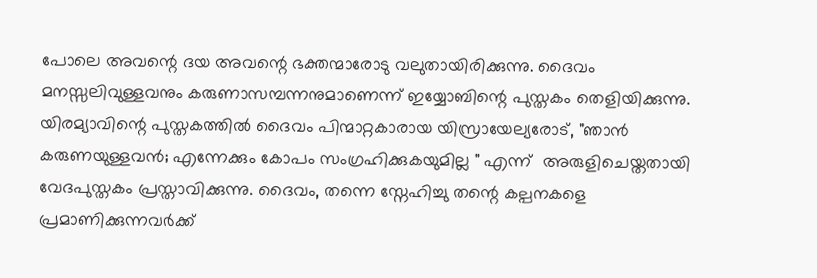പോലെ അവന്റെ ദയ അവന്റെ ഭക്തന്മാരോടു വലുതായിരിക്കുന്നു. ദൈവം മനസ്സലിവുള്ളവനും കരുണാസമ്പന്നനുമാണെന്ന് ഇയ്യോബിന്റെ പുസ്തകം തെളിയിക്കുന്നു. യിരമ്യാവിന്റെ പുസ്തകത്തിൽ ദൈവം പിന്മാറ്റകാരായ യിസ്രായേല്യരോട്, "ഞാൻ കരുണയുള്ളവൻ; എന്നേക്കും കോപം സംഗ്രഹിക്കുകയുമില്ല " എന്ന്  അരുളിചെയ്തതായി  വേദപുസ്തകം പ്രസ്താവിക്കുന്നു. ദൈവം, തന്നെ സ്നേഹിച്ചു തന്റെ കല്പനകളെ പ്രമാണിക്കുന്നവർക്ക്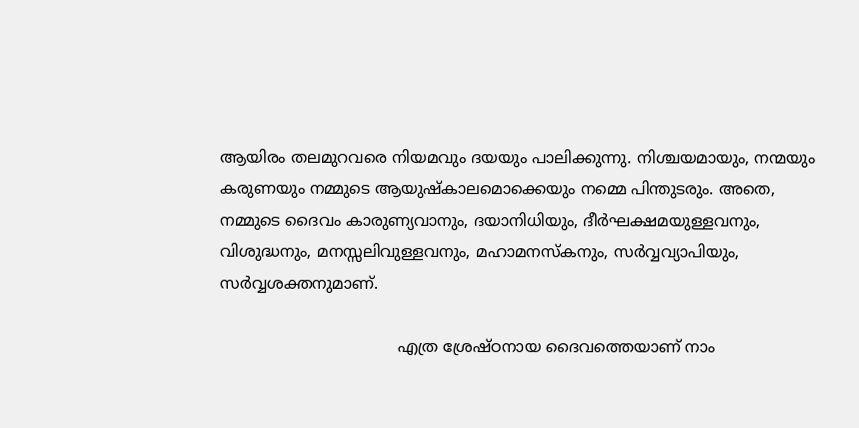ആയിരം തലമുറവരെ നിയമവും ദയയും പാലിക്കുന്നു. നിശ്ചയമായും, നന്മയും കരുണയും നമ്മുടെ ആയുഷ്കാലമൊക്കെയും നമ്മെ പിന്തുടരും. അതെ, നമ്മുടെ ദൈവം കാരുണ്യവാനും, ദയാനിധിയും, ദീർഘക്ഷമയുള്ളവനും, വിശുദ്ധനും, മനസ്സലിവുള്ളവനും, മഹാമനസ്കനും, സർവ്വവ്യാപിയും, സർവ്വശക്തനുമാണ്.

                                    എത്ര ശ്രേഷ്ഠനായ ദൈവത്തെയാണ് നാം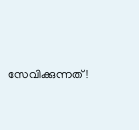സേവിക്കുന്നത്!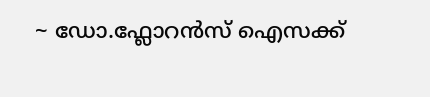~ ഡോ.ഫ്ലോറൻസ് ഐസക്ക്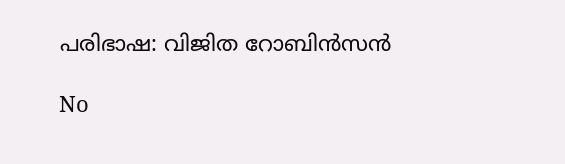പരിഭാഷ: വിജിത റോബിൻസൻ

No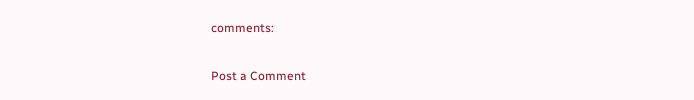comments:

Post a Comment